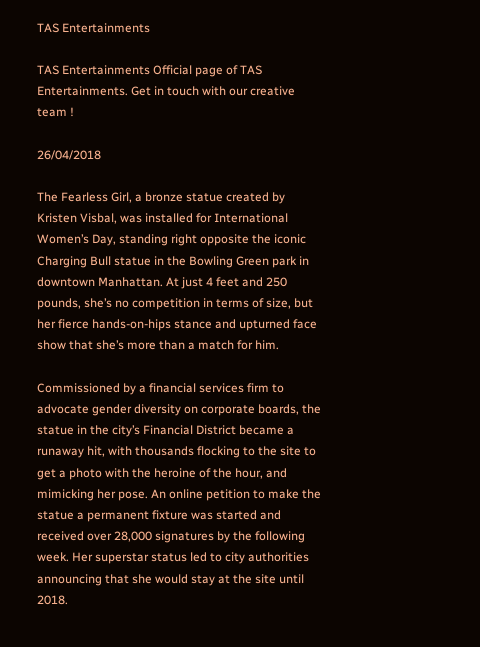TAS Entertainments

TAS Entertainments Official page of TAS Entertainments. Get in touch with our creative team !

26/04/2018

The Fearless Girl, a bronze statue created by Kristen Visbal, was installed for International Women’s Day, standing right opposite the iconic Charging Bull statue in the Bowling Green park in downtown Manhattan. At just 4 feet and 250 pounds, she’s no competition in terms of size, but her fierce hands-on-hips stance and upturned face show that she’s more than a match for him.

Commissioned by a financial services firm to advocate gender diversity on corporate boards, the statue in the city’s Financial District became a runaway hit, with thousands flocking to the site to get a photo with the heroine of the hour, and mimicking her pose. An online petition to make the statue a permanent fixture was started and received over 28,000 signatures by the following week. Her superstar status led to city authorities announcing that she would stay at the site until 2018.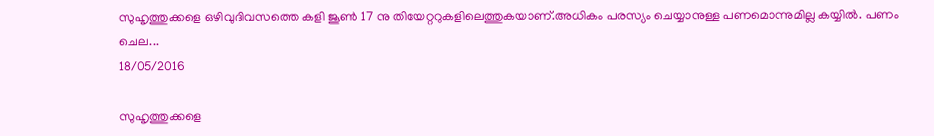സുഹൃത്തുക്കളെ ഒഴിവുദിവസത്തെ കളി ജൂൺ 17 നു തിയേറ്ററുകളിലെത്തുകയാണ്.അധികം പരസ്യം ചെയ്യാനുള്ള പണമൊന്നുമില്ല കയ്യിൽ. പണം ചെല...
18/05/2016

സുഹൃത്തുക്കളെ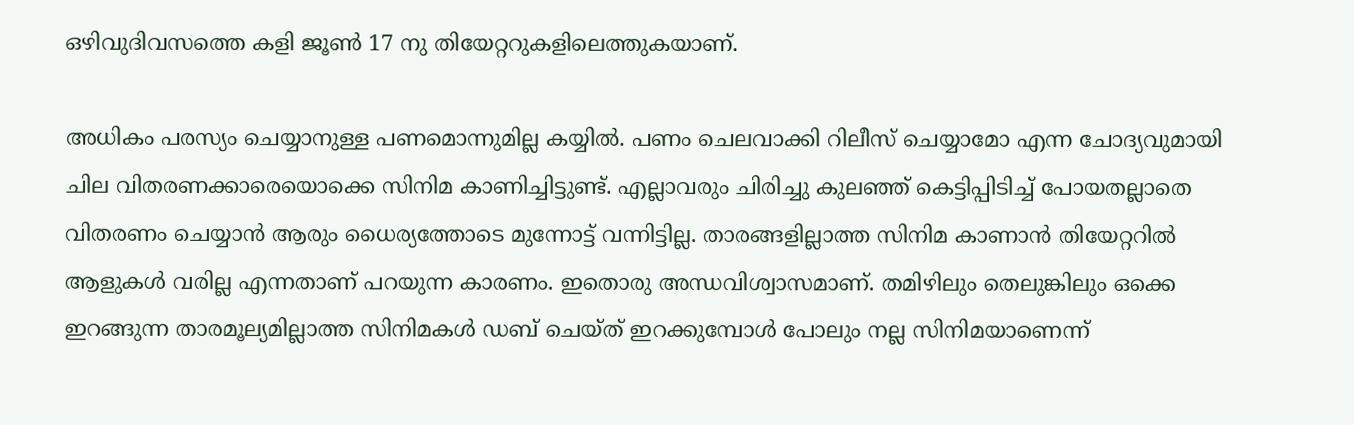ഒഴിവുദിവസത്തെ കളി ജൂൺ 17 നു തിയേറ്ററുകളിലെത്തുകയാണ്.

അധികം പരസ്യം ചെയ്യാനുള്ള പണമൊന്നുമില്ല കയ്യിൽ. പണം ചെലവാക്കി റിലീസ് ചെയ്യാമോ എന്ന ചോദ്യവുമായി ചില വിതരണക്കാരെയൊക്കെ സിനിമ കാണിച്ചിട്ടുണ്ട്. എല്ലാവരും ചിരിച്ചു കുലഞ്ഞ് കെട്ടിപ്പിടിച്ച് പോയതല്ലാതെ വിതരണം ചെയ്യാൻ ആരും ധൈര്യത്തോടെ മുന്നോട്ട് വന്നിട്ടില്ല. താരങ്ങളില്ലാത്ത സിനിമ കാണാൻ തിയേറ്ററിൽ ആളുകൾ വരില്ല എന്നതാണ് പറയുന്ന കാരണം. ഇതൊരു അന്ധവിശ്വാസമാണ്. തമിഴിലും തെലുങ്കിലും ഒക്കെ ഇറങ്ങുന്ന താരമൂല്യമില്ലാത്ത സിനിമകൾ ഡബ് ചെയ്ത് ഇറക്കുമ്പോൾ പോലും നല്ല സിനിമയാണെന്ന്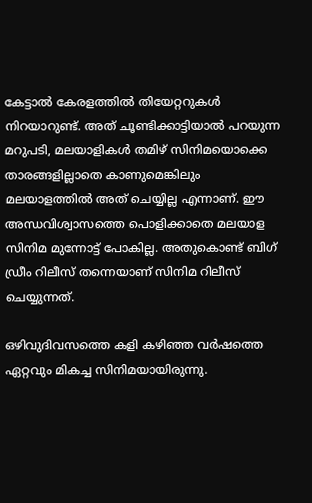കേട്ടാൽ കേരളത്തിൽ തിയേറ്ററുകൾ നിറയാറുണ്ട്. അത് ചൂണ്ടിക്കാട്ടിയാൽ പറയുന്ന മറുപടി, മലയാളികൾ തമിഴ് സിനിമയൊക്കെ താ‍രങ്ങളില്ലാതെ കാണുമെങ്കിലും മലയാളത്തിൽ അത് ചെയ്യില്ല എന്നാണ്. ഈ അന്ധവിശ്വാസത്തെ പൊളിക്കാതെ മലയാള സിനിമ മുന്നോട്ട് പോകില്ല. അതുകൊണ്ട് ബിഗ് ഡ്രീം റിലീസ് തന്നെയാണ് സിനിമ റിലീസ് ചെയ്യുന്നത്.

ഒഴിവുദിവസത്തെ കളി കഴിഞ്ഞ വർഷത്തെ ഏറ്റവും മികച്ച സിനിമയായിരുന്നു.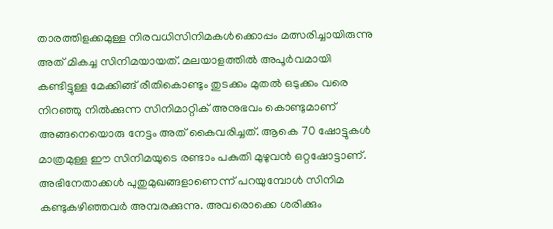താരത്തിളക്കമുള്ള നിരവധിസിനിമകൾക്കൊപ്പം മത്സരിച്ചായിരുന്നു അത് മികച്ച സിനിമയായത്. മലയാളത്തിൽ അപൂർവമായി കണ്ടിട്ടുള്ള മേക്കിങ്ങ് രീതികൊണ്ടും തുടക്കം മുതൽ ഒടുക്കം വരെ നിറഞ്ഞു നിൽക്കുന്ന സിനിമാറ്റിക് അനുഭവം കൊണ്ടുമാണ് അങ്ങനെയൊരു നേട്ടം അത് കൈവരിച്ചത്. ആകെ 70 ഷോട്ടുകൾ മാത്രമുള്ള ഈ സിനിമയുടെ രണ്ടാം പകുതി മുഴുവൻ ഒറ്റഷോട്ടാണ്. അഭിനേതാക്കൾ പുതുമുഖങ്ങളാണെന്ന് പറയുമ്പോൾ സിനിമ കണ്ടുകഴിഞ്ഞവർ അമ്പരക്കുന്നു. അവരൊക്കെ ശരിക്കും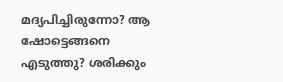മദ്യപിച്ചിരുന്നോ? ആ ഷോട്ടെങ്ങനെ എടുത്തു? ശരിക്കും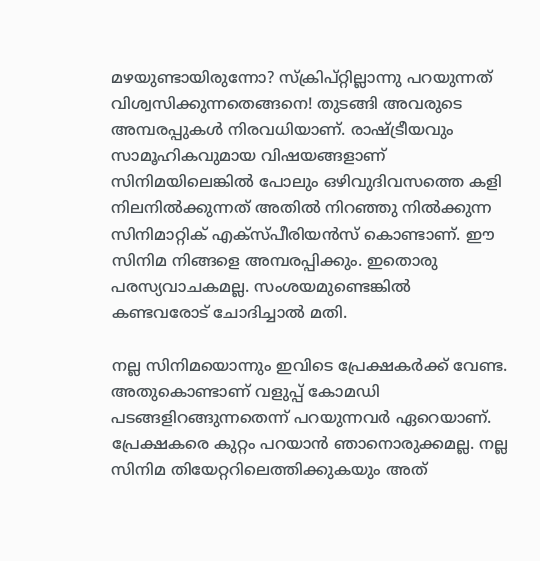മഴയുണ്ടായിരുന്നോ? സ്ക്രിപ്റ്റില്ലാന്നു പറയുന്നത് വിശ്വസിക്കുന്നതെങ്ങനെ! തുടങ്ങി അവരുടെ അമ്പരപ്പുകൾ നിരവധിയാണ്. രാഷ്ട്രീയവും സാമൂഹികവുമായ വിഷയങ്ങളാണ് സിനിമയിലെങ്കിൽ പോലും ഒഴിവുദിവസത്തെ കളി നിലനിൽക്കുന്നത് അതിൽ നിറഞ്ഞു നിൽക്കുന്ന സിനിമാറ്റിക് എക്സ്പീരിയൻസ് കൊണ്ടാണ്. ഈ സിനിമ നിങ്ങളെ അമ്പരപ്പിക്കും. ഇതൊരു പരസ്യവാചകമല്ല. സംശയമുണ്ടെങ്കിൽ കണ്ടവരോട് ചോദിച്ചാൽ മതി.

നല്ല സിനിമയൊന്നും ഇവിടെ പ്രേക്ഷകർക്ക് വേണ്ട. അതുകൊണ്ടാണ് വളുപ്പ് കോമഡി പടങ്ങളിറങ്ങുന്നതെന്ന് പറയുന്നവർ ഏറെയാണ്. പ്രേക്ഷകരെ കുറ്റം പറയാൻ ഞാനൊരുക്കമല്ല. നല്ല സിനിമ തിയേറ്ററിലെത്തിക്കുകയും അത്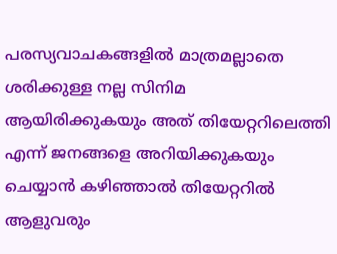പരസ്യവാചകങ്ങളിൽ മാത്രമല്ലാതെ ശരിക്കുള്ള നല്ല സിനിമ ആയിരിക്കുകയും അത് തിയേറ്ററിലെത്തി എന്ന് ജനങ്ങളെ അറിയിക്കുകയും ചെയ്യാൻ കഴിഞ്ഞാൽ തിയേറ്ററിൽ ആളുവരും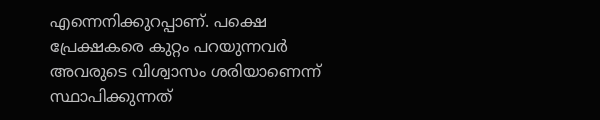എന്നെനിക്കുറപ്പാണ്. പക്ഷെ പ്രേക്ഷകരെ കുറ്റം പറയുന്നവർ അവരുടെ വിശ്വാസം ശരിയാണെന്ന് സ്ഥാപിക്കുന്നത്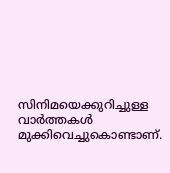സിനിമയെക്കുറിച്ചുള്ള വാർത്തകൾ മുക്കിവെച്ചുകൊണ്ടാണ്.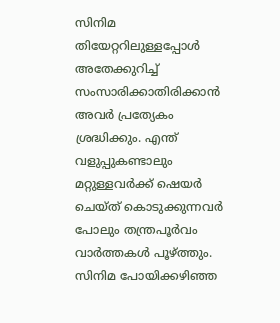സിനിമ തിയേറ്ററിലുള്ളപ്പോൾ അതേക്കുറിച്ച് സംസാരിക്കാതിരിക്കാൻ അവർ പ്രത്യേകം ശ്രദ്ധിക്കും. എന്ത് വളുപ്പുകണ്ടാലും മറ്റുള്ളവർക്ക് ഷെയർ ചെയ്ത് കൊടുക്കുന്നവർ പോലും തന്ത്രപൂർവം വാർത്തകൾ പൂഴ്ത്തും. സിനിമ പോയിക്കഴിഞ്ഞ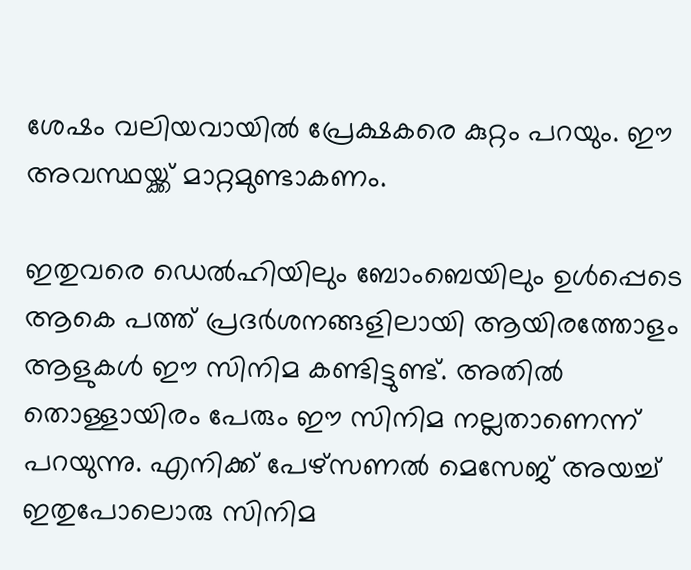ശേഷം വലിയവായിൽ പ്രേക്ഷകരെ കുറ്റം പറയും. ഈ അവസ്ഥയ്ക്ക് മാറ്റമുണ്ടാകണം.

ഇതുവരെ ഡെൽഹിയിലും ബോംബെയിലും ഉൾപ്പെടെ ആകെ പത്ത് പ്രദർശനങ്ങളിലായി ആയിരത്തോളം ആളുകൾ ഈ സിനിമ കണ്ടിട്ടുണ്ട്. അതിൽ തൊള്ളായിരം പേരും ഈ സിനിമ നല്ലതാണെന്ന് പറയുന്നു. എനിക്ക് പേഴ്സണൽ മെസേജ് അയച്ച് ഇതുപോലൊരു സിനിമ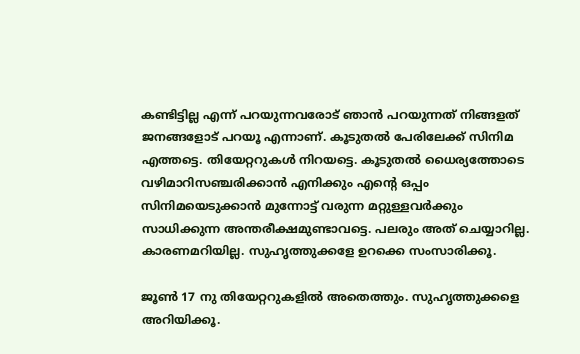കണ്ടിട്ടില്ല എന്ന് പറയുന്നവരോട് ഞാൻ പറയുന്നത് നിങ്ങളത് ജനങ്ങളോട് പറയൂ എന്നാണ്. കൂടുതൽ പേരിലേക്ക് സിനിമ എത്തട്ടെ. തിയേറ്ററുകൾ നിറയട്ടെ. കൂടുതൽ ധൈര്യത്തോടെ വഴിമാറിസഞ്ചരിക്കാൻ എനിക്കും എന്റെ ഒപ്പം സിനിമയെടുക്കാൻ മുന്നോട്ട് വരുന്ന മറ്റുള്ളവർക്കും സാധിക്കുന്ന അന്തരീക്ഷമുണ്ടാവട്ടെ. പലരും അത് ചെയ്യാറില്ല. കാരണമറിയില്ല. സുഹൃത്തുക്കളേ ഉറക്കെ സംസാരിക്കൂ.

ജൂൺ 17 നു തിയേറ്ററുകളിൽ അതെത്തും. സുഹൃത്തുക്കളെ അറിയിക്കൂ.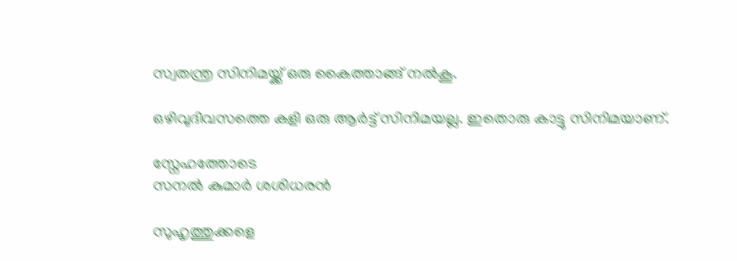സ്വതന്ത്ര സിനിമയ്ക്ക് ഒരു കൈത്താങ്ങ് നൽകൂ.

ഒഴിവുദിവസത്തെ കളി ഒരു ആർട്ട് സിനിമയല്ല. ഇതൊരു കാട്ടു സിനിമയാണ്.

സ്നേഹത്തോടെ
സനൽ കുമാർ ശശിധരൻ

സുഹൃത്തുക്കളെ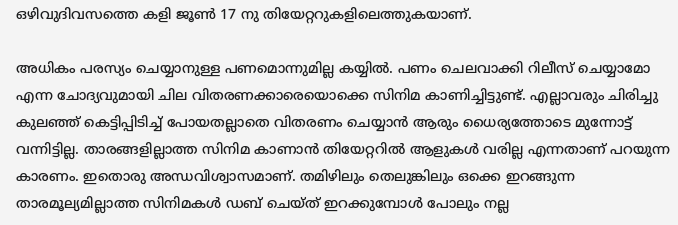ഒഴിവുദിവസത്തെ കളി ജൂൺ 17 നു തിയേറ്ററുകളിലെത്തുകയാണ്.

അധികം പരസ്യം ചെയ്യാനുള്ള പണമൊന്നുമില്ല കയ്യിൽ. പണം ചെലവാക്കി റിലീസ് ചെയ്യാമോ എന്ന ചോദ്യവുമായി ചില വിതരണക്കാരെയൊക്കെ സിനിമ കാണിച്ചിട്ടുണ്ട്. എല്ലാവരും ചിരിച്ചു കുലഞ്ഞ് കെട്ടിപ്പിടിച്ച് പോയതല്ലാതെ വിതരണം ചെയ്യാൻ ആരും ധൈര്യത്തോടെ മുന്നോട്ട് വന്നിട്ടില്ല. താരങ്ങളില്ലാത്ത സിനിമ കാണാൻ തിയേറ്ററിൽ ആളുകൾ വരില്ല എന്നതാണ് പറയുന്ന കാരണം. ഇതൊരു അന്ധവിശ്വാസമാണ്. തമിഴിലും തെലുങ്കിലും ഒക്കെ ഇറങ്ങുന്ന താരമൂല്യമില്ലാത്ത സിനിമകൾ ഡബ് ചെയ്ത് ഇറക്കുമ്പോൾ പോലും നല്ല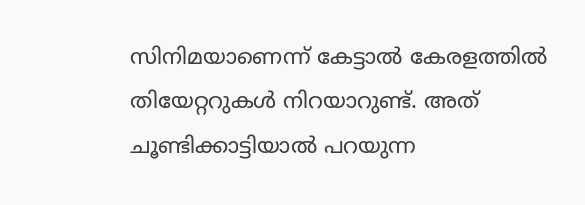സിനിമയാണെന്ന് കേട്ടാൽ കേരളത്തിൽ തിയേറ്ററുകൾ നിറയാറുണ്ട്. അത് ചൂണ്ടിക്കാട്ടിയാൽ പറയുന്ന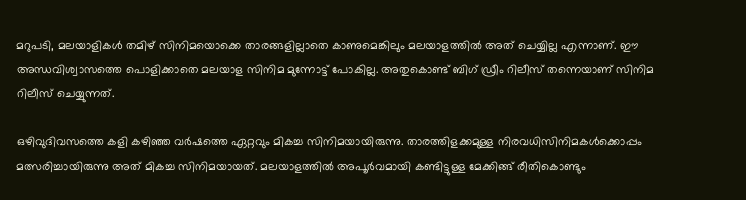മറുപടി, മലയാളികൾ തമിഴ് സിനിമയൊക്കെ താ‍രങ്ങളില്ലാതെ കാണുമെങ്കിലും മലയാളത്തിൽ അത് ചെയ്യില്ല എന്നാണ്. ഈ അന്ധവിശ്വാസത്തെ പൊളിക്കാതെ മലയാള സിനിമ മുന്നോട്ട് പോകില്ല. അതുകൊണ്ട് ബിഗ് ഡ്രീം റിലീസ് തന്നെയാണ് സിനിമ റിലീസ് ചെയ്യുന്നത്.

ഒഴിവുദിവസത്തെ കളി കഴിഞ്ഞ വർഷത്തെ ഏറ്റവും മികച്ച സിനിമയായിരുന്നു. താരത്തിളക്കമുള്ള നിരവധിസിനിമകൾക്കൊപ്പം മത്സരിച്ചായിരുന്നു അത് മികച്ച സിനിമയായത്. മലയാളത്തിൽ അപൂർവമായി കണ്ടിട്ടുള്ള മേക്കിങ്ങ് രീതികൊണ്ടും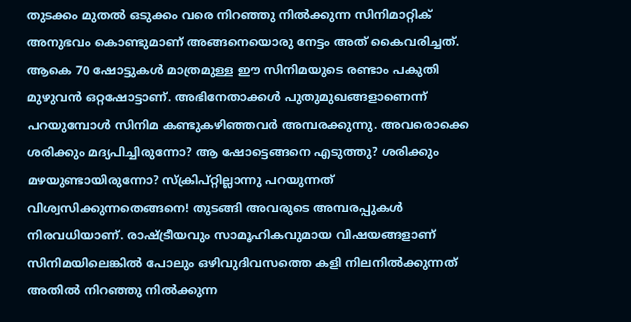തുടക്കം മുതൽ ഒടുക്കം വരെ നിറഞ്ഞു നിൽക്കുന്ന സിനിമാറ്റിക് അനുഭവം കൊണ്ടുമാണ് അങ്ങനെയൊരു നേട്ടം അത് കൈവരിച്ചത്. ആകെ 70 ഷോട്ടുകൾ മാത്രമുള്ള ഈ സിനിമയുടെ രണ്ടാം പകുതി മുഴുവൻ ഒറ്റഷോട്ടാണ്. അഭിനേതാക്കൾ പുതുമുഖങ്ങളാണെന്ന് പറയുമ്പോൾ സിനിമ കണ്ടുകഴിഞ്ഞവർ അമ്പരക്കുന്നു. അവരൊക്കെ ശരിക്കും മദ്യപിച്ചിരുന്നോ? ആ ഷോട്ടെങ്ങനെ എടുത്തു? ശരിക്കും മഴയുണ്ടായിരുന്നോ? സ്ക്രിപ്റ്റില്ലാന്നു പറയുന്നത് വിശ്വസിക്കുന്നതെങ്ങനെ! തുടങ്ങി അവരുടെ അമ്പരപ്പുകൾ നിരവധിയാണ്. രാഷ്ട്രീയവും സാമൂഹികവുമായ വിഷയങ്ങളാണ് സിനിമയിലെങ്കിൽ പോലും ഒഴിവുദിവസത്തെ കളി നിലനിൽക്കുന്നത് അതിൽ നിറഞ്ഞു നിൽക്കുന്ന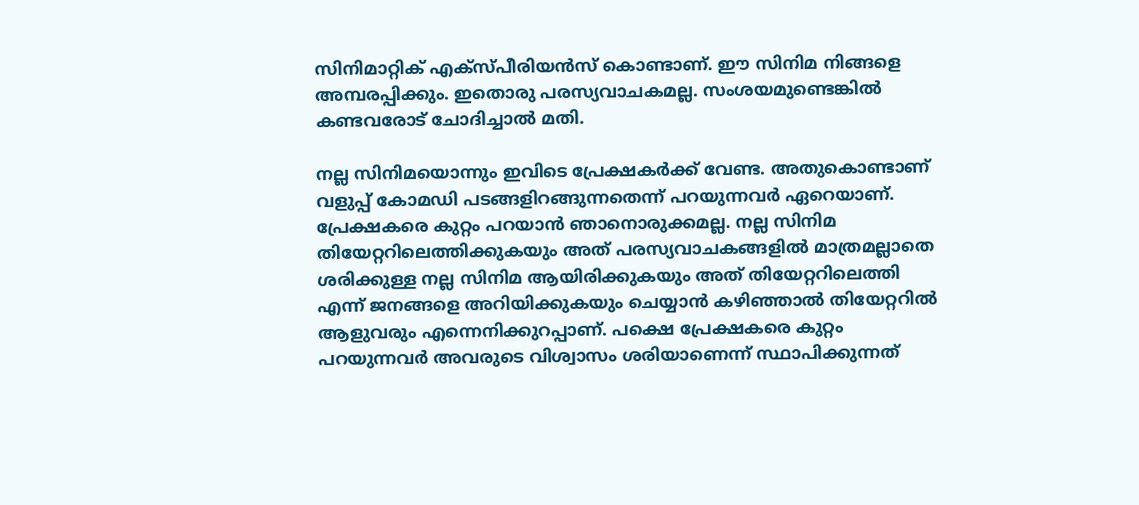സിനിമാറ്റിക് എക്സ്പീരിയൻസ് കൊണ്ടാണ്. ഈ സിനിമ നിങ്ങളെ അമ്പരപ്പിക്കും. ഇതൊരു പരസ്യവാചകമല്ല. സംശയമുണ്ടെങ്കിൽ കണ്ടവരോട് ചോദിച്ചാൽ മതി.

നല്ല സിനിമയൊന്നും ഇവിടെ പ്രേക്ഷകർക്ക് വേണ്ട. അതുകൊണ്ടാണ് വളുപ്പ് കോമഡി പടങ്ങളിറങ്ങുന്നതെന്ന് പറയുന്നവർ ഏറെയാണ്. പ്രേക്ഷകരെ കുറ്റം പറയാൻ ഞാനൊരുക്കമല്ല. നല്ല സിനിമ തിയേറ്ററിലെത്തിക്കുകയും അത് പരസ്യവാചകങ്ങളിൽ മാത്രമല്ലാതെ ശരിക്കുള്ള നല്ല സിനിമ ആയിരിക്കുകയും അത് തിയേറ്ററിലെത്തി എന്ന് ജനങ്ങളെ അറിയിക്കുകയും ചെയ്യാൻ കഴിഞ്ഞാൽ തിയേറ്ററിൽ ആളുവരും എന്നെനിക്കുറപ്പാണ്. പക്ഷെ പ്രേക്ഷകരെ കുറ്റം പറയുന്നവർ അവരുടെ വിശ്വാസം ശരിയാണെന്ന് സ്ഥാപിക്കുന്നത്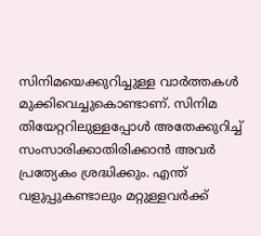സിനിമയെക്കുറിച്ചുള്ള വാർത്തകൾ മുക്കിവെച്ചുകൊണ്ടാണ്. സിനിമ തിയേറ്ററിലുള്ളപ്പോൾ അതേക്കുറിച്ച് സംസാരിക്കാതിരിക്കാൻ അവർ പ്രത്യേകം ശ്രദ്ധിക്കും. എന്ത് വളുപ്പുകണ്ടാലും മറ്റുള്ളവർക്ക്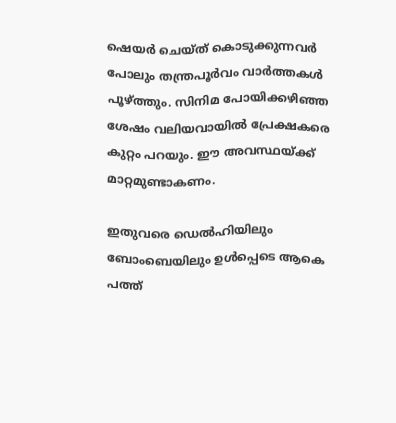ഷെയർ ചെയ്ത് കൊടുക്കുന്നവർ പോലും തന്ത്രപൂർവം വാർത്തകൾ പൂഴ്ത്തും. സിനിമ പോയിക്കഴിഞ്ഞ ശേഷം വലിയവായിൽ പ്രേക്ഷകരെ കുറ്റം പറയും. ഈ അവസ്ഥയ്ക്ക് മാറ്റമുണ്ടാകണം.

ഇതുവരെ ഡെൽഹിയിലും ബോംബെയിലും ഉൾപ്പെടെ ആകെ പത്ത്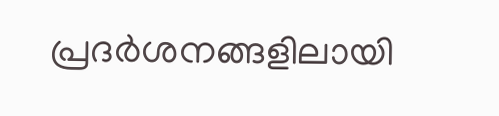പ്രദർശനങ്ങളിലായി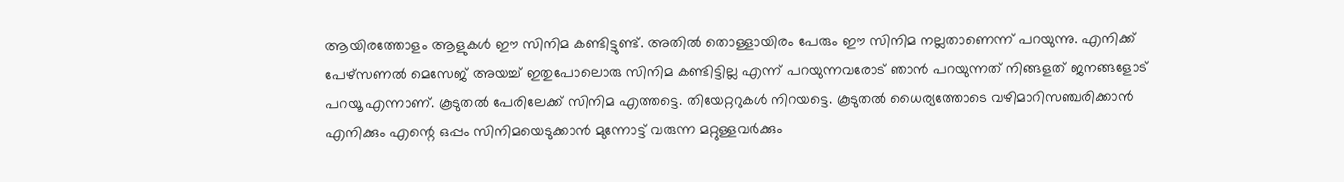ആയിരത്തോളം ആളുകൾ ഈ സിനിമ കണ്ടിട്ടുണ്ട്. അതിൽ തൊള്ളായിരം പേരും ഈ സിനിമ നല്ലതാണെന്ന് പറയുന്നു. എനിക്ക് പേഴ്സണൽ മെസേജ് അയച്ച് ഇതുപോലൊരു സിനിമ കണ്ടിട്ടില്ല എന്ന് പറയുന്നവരോട് ഞാൻ പറയുന്നത് നിങ്ങളത് ജനങ്ങളോട് പറയൂ എന്നാണ്. കൂടുതൽ പേരിലേക്ക് സിനിമ എത്തട്ടെ. തിയേറ്ററുകൾ നിറയട്ടെ. കൂടുതൽ ധൈര്യത്തോടെ വഴിമാറിസഞ്ചരിക്കാൻ എനിക്കും എന്റെ ഒപ്പം സിനിമയെടുക്കാൻ മുന്നോട്ട് വരുന്ന മറ്റുള്ളവർക്കും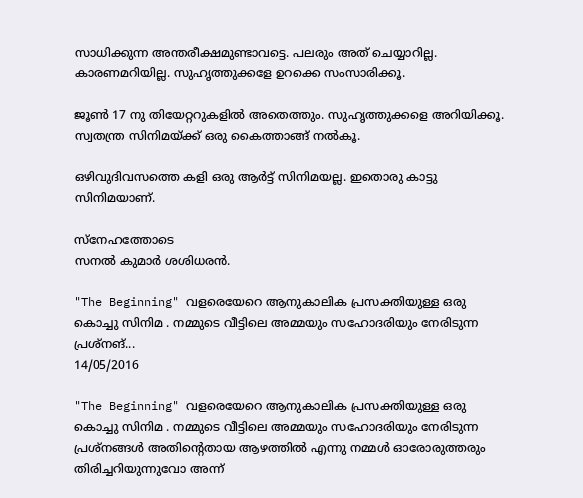സാധിക്കുന്ന അന്തരീക്ഷമുണ്ടാവട്ടെ. പലരും അത് ചെയ്യാറില്ല. കാരണമറിയില്ല. സുഹൃത്തുക്കളേ ഉറക്കെ സംസാരിക്കൂ.

ജൂൺ 17 നു തിയേറ്ററുകളിൽ അതെത്തും. സുഹൃത്തുക്കളെ അറിയിക്കൂ. സ്വതന്ത്ര സിനിമയ്ക്ക് ഒരു കൈത്താങ്ങ് നൽകൂ.

ഒഴിവുദിവസത്തെ കളി ഒരു ആർട്ട് സിനിമയല്ല. ഇതൊരു കാട്ടു സിനിമയാണ്.

സ്നേഹത്തോടെ
സനൽ കുമാർ ശശിധരൻ.

"The Beginning" വളരെയേറെ ആനുകാലിക പ്രസക്തിയുള്ള ഒരു കൊച്ചു സിനിമ . നമ്മുടെ വീട്ടിലെ അമ്മയും സഹോദരിയും നേരിടുന്ന പ്രശ്നങ്...
14/05/2016

"The Beginning" വളരെയേറെ ആനുകാലിക പ്രസക്തിയുള്ള ഒരു കൊച്ചു സിനിമ . നമ്മുടെ വീട്ടിലെ അമ്മയും സഹോദരിയും നേരിടുന്ന പ്രശ്നങ്ങൾ അതിന്റെതായ ആഴത്തിൽ എന്നു നമ്മൾ ഓരോരുത്തരും തിരിച്ചറിയുന്നുവോ അന്ന്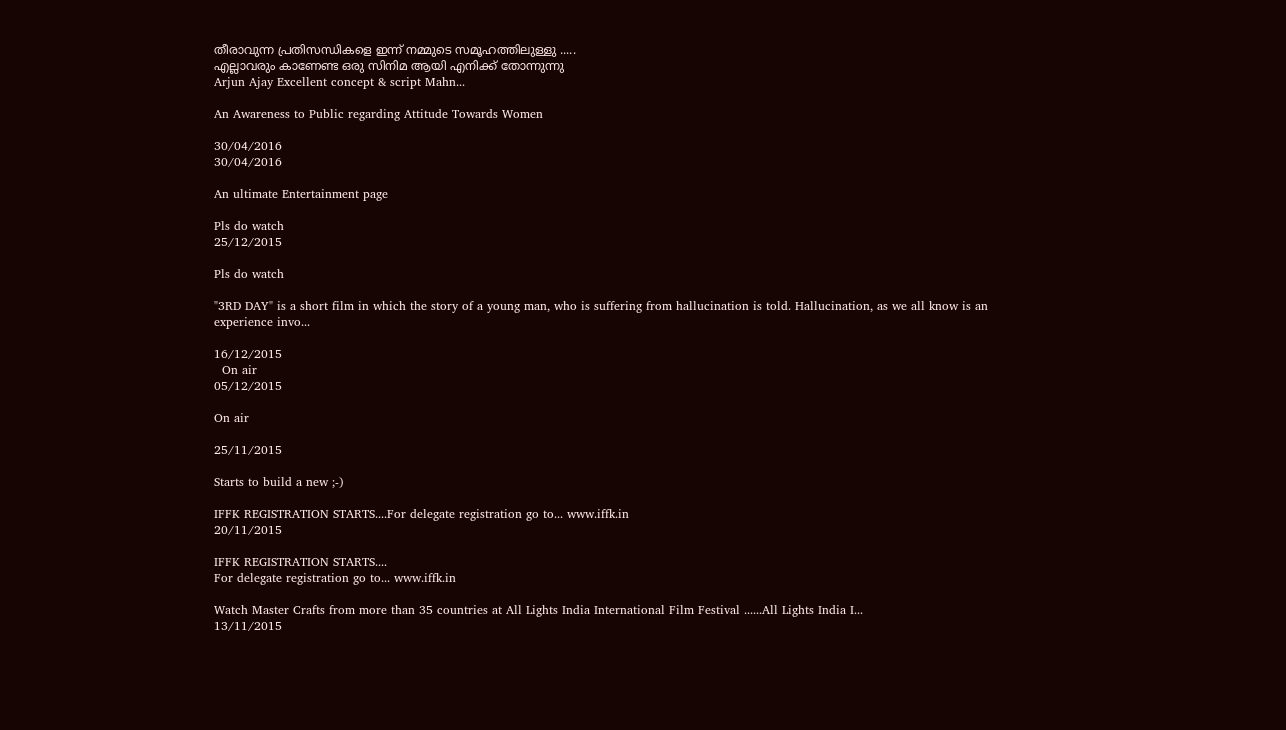തീരാവുന്ന പ്രതിസന്ധികളെ ഇന്ന് നമ്മുടെ സമൂഹത്തിലുള്ളു .....
എല്ലാവരും കാണേണ്ട ഒരു സിനിമ ആയി എനിക്ക് തോന്നുന്നു
Arjun Ajay Excellent concept & script Mahn...

An Awareness to Public regarding Attitude Towards Women

30/04/2016
30/04/2016

An ultimate Entertainment page

Pls do watch
25/12/2015

Pls do watch

"3RD DAY" is a short film in which the story of a young man, who is suffering from hallucination is told. Hallucination, as we all know is an experience invo...

16/12/2015
  On air
05/12/2015

On air

25/11/2015

Starts to build a new ;-)

IFFK REGISTRATION STARTS....For delegate registration go to... www.iffk.in
20/11/2015

IFFK REGISTRATION STARTS....
For delegate registration go to... www.iffk.in

Watch Master Crafts from more than 35 countries at All Lights India International Film Festival ......All Lights India I...
13/11/2015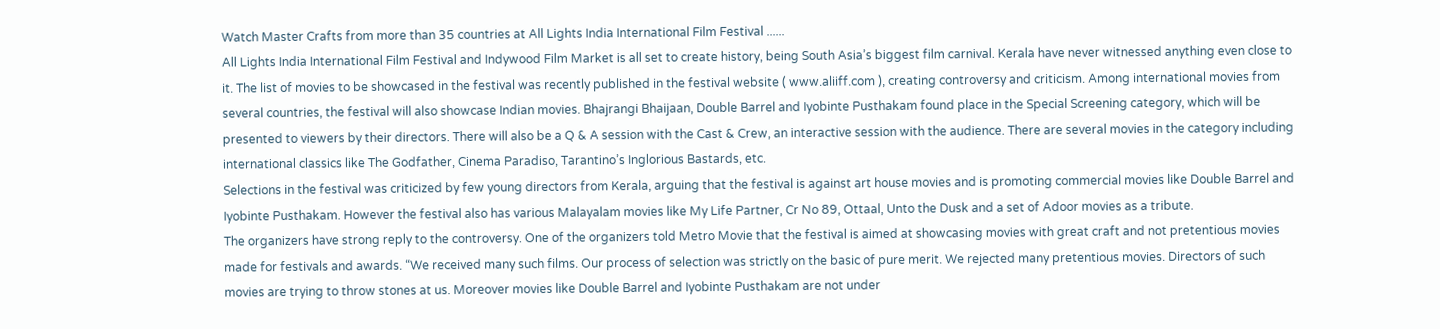Watch Master Crafts from more than 35 countries at All Lights India International Film Festival ......
All Lights India International Film Festival and Indywood Film Market is all set to create history, being South Asia’s biggest film carnival. Kerala have never witnessed anything even close to it. The list of movies to be showcased in the festival was recently published in the festival website ( www.aliiff.com ), creating controversy and criticism. Among international movies from several countries, the festival will also showcase Indian movies. Bhajrangi Bhaijaan, Double Barrel and Iyobinte Pusthakam found place in the Special Screening category, which will be presented to viewers by their directors. There will also be a Q & A session with the Cast & Crew, an interactive session with the audience. There are several movies in the category including international classics like The Godfather, Cinema Paradiso, Tarantino’s Inglorious Bastards, etc.
Selections in the festival was criticized by few young directors from Kerala, arguing that the festival is against art house movies and is promoting commercial movies like Double Barrel and Iyobinte Pusthakam. However the festival also has various Malayalam movies like My Life Partner, Cr No 89, Ottaal, Unto the Dusk and a set of Adoor movies as a tribute.
The organizers have strong reply to the controversy. One of the organizers told Metro Movie that the festival is aimed at showcasing movies with great craft and not pretentious movies made for festivals and awards. “We received many such films. Our process of selection was strictly on the basic of pure merit. We rejected many pretentious movies. Directors of such movies are trying to throw stones at us. Moreover movies like Double Barrel and Iyobinte Pusthakam are not under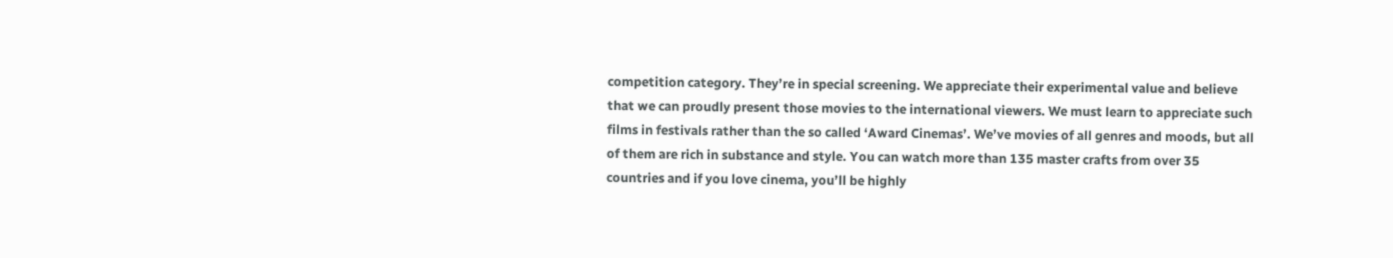competition category. They’re in special screening. We appreciate their experimental value and believe that we can proudly present those movies to the international viewers. We must learn to appreciate such films in festivals rather than the so called ‘Award Cinemas’. We’ve movies of all genres and moods, but all of them are rich in substance and style. You can watch more than 135 master crafts from over 35 countries and if you love cinema, you’ll be highly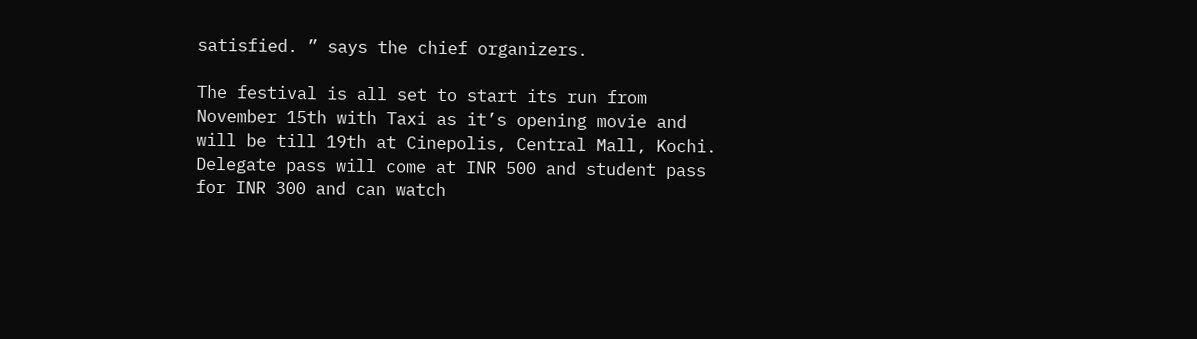satisfied. ” says the chief organizers.

The festival is all set to start its run from November 15th with Taxi as it’s opening movie and will be till 19th at Cinepolis, Central Mall, Kochi. Delegate pass will come at INR 500 and student pass for INR 300 and can watch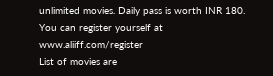unlimited movies. Daily pass is worth INR 180. You can register yourself at www.aliiff.com/register
List of movies are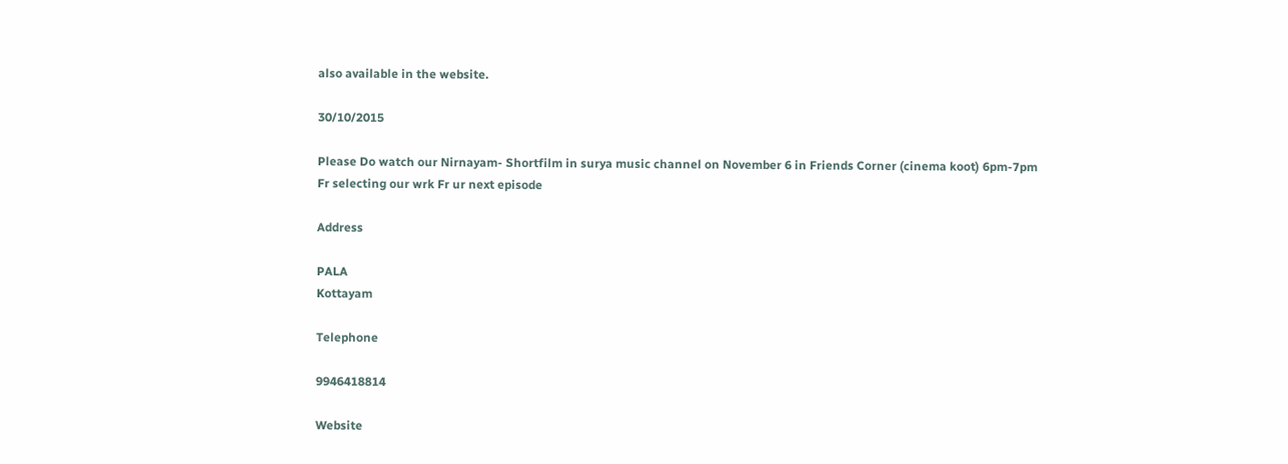also available in the website.

30/10/2015

Please Do watch our Nirnayam- Shortfilm in surya music channel on November 6 in Friends Corner (cinema koot) 6pm-7pm
Fr selecting our wrk Fr ur next episode

Address

PALA
Kottayam

Telephone

9946418814

Website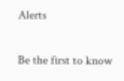Alerts

Be the first to know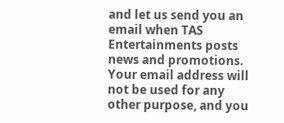and let us send you an email when TAS Entertainments posts news and promotions. Your email address will not be used for any other purpose, and you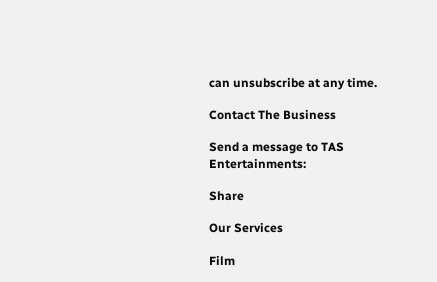can unsubscribe at any time.

Contact The Business

Send a message to TAS Entertainments:

Share

Our Services

Film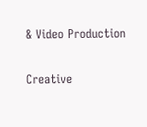& Video Production

Creative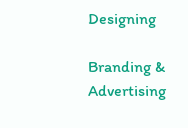Designing

Branding & Advertising